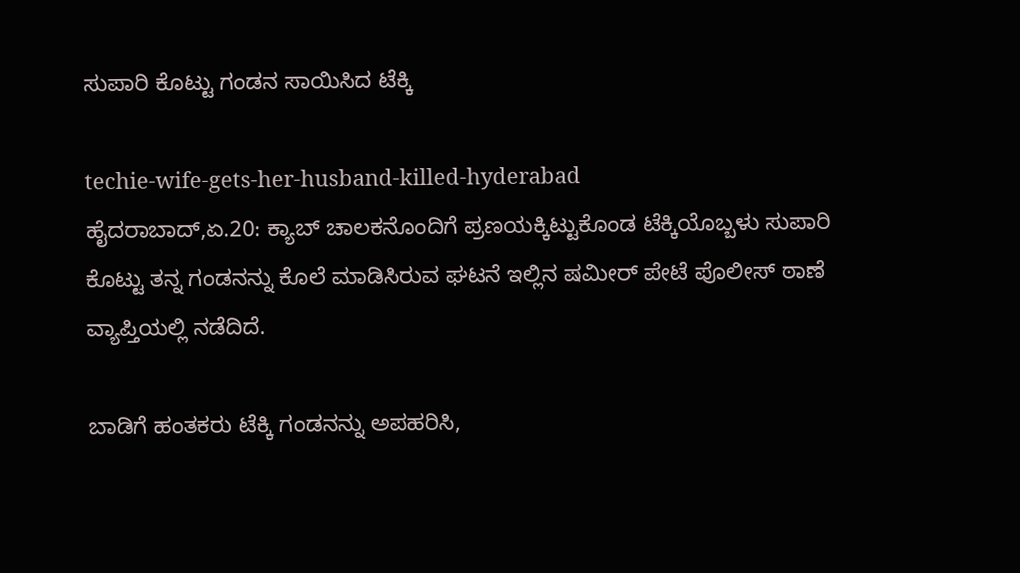ಸುಪಾರಿ ಕೊಟ್ಟು ಗಂಡನ ಸಾಯಿಸಿದ ಟೆಕ್ಕಿ

techie-wife-gets-her-husband-killed-hyderabad
ಹೈದರಾಬಾದ್,ಏ.20: ಕ್ಯಾಬ್ ಚಾಲಕನೊಂದಿಗೆ ಪ್ರಣಯಕ್ಕಿಟ್ಟುಕೊಂಡ ಟೆಕ್ಕಿಯೊಬ್ಬಳು ಸುಪಾರಿ ಕೊಟ್ಟು ತನ್ನ ಗಂಡನನ್ನು ಕೊಲೆ ಮಾಡಿಸಿರುವ ಘಟನೆ ಇಲ್ಲಿನ ಷಮೀರ್ ಪೇಟೆ ಪೊಲೀಸ್ ಠಾಣೆ ವ್ಯಾಪ್ತಿಯಲ್ಲಿ ನಡೆದಿದೆ.

ಬಾಡಿಗೆ ಹಂತಕರು ಟೆಕ್ಕಿ ಗಂಡನನ್ನು ಅಪಹರಿಸಿ,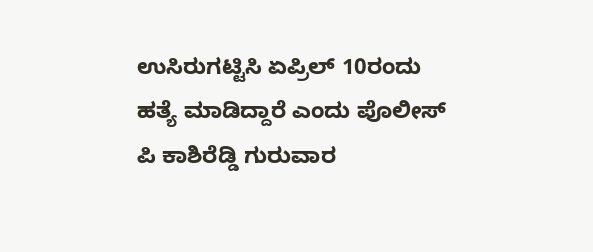ಉಸಿರುಗಟ್ಟಿಸಿ ಏಪ್ರಿಲ್ 10ರಂದು ಹತ್ಯೆ ಮಾಡಿದ್ದಾರೆ ಎಂದು ಪೊಲೀಸ್ ಪಿ ಕಾಶಿರೆಡ್ಡಿ ಗುರುವಾರ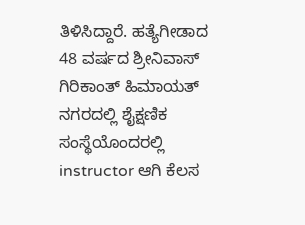ತಿಳಿಸಿದ್ದಾರೆ. ಹತ್ಯೆಗೀಡಾದ 48 ವರ್ಷದ ಶ್ರೀನಿವಾಸ್ ಗಿರಿಕಾಂತ್ ಹಿಮಾಯತ್ ನಗರದಲ್ಲಿ ಶೈಕ್ಷಣಿಕ ಸಂಸ್ಥೆಯೊಂದರಲ್ಲಿ instructor ಆಗಿ ಕೆಲಸ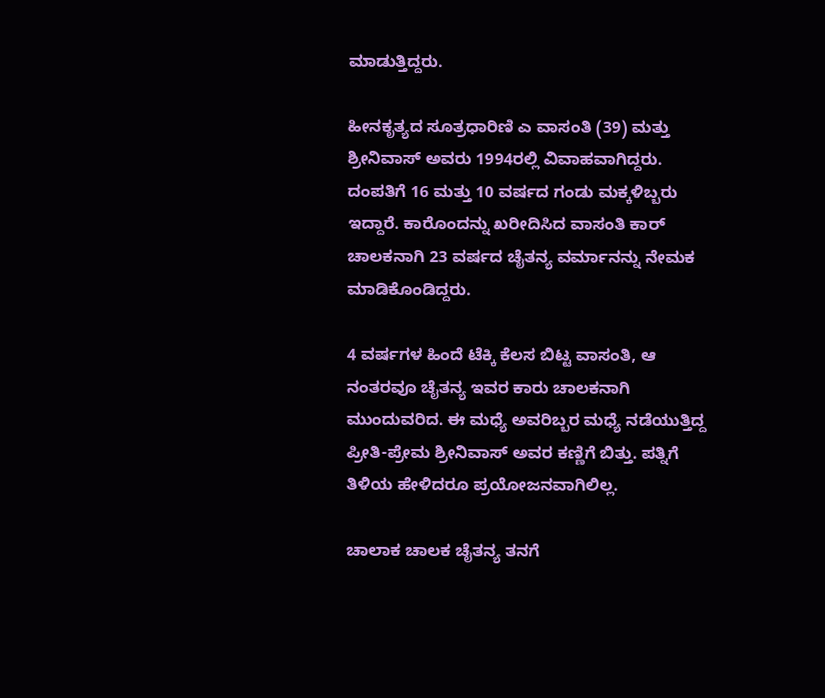ಮಾಡುತ್ತಿದ್ದರು.

ಹೀನಕೃತ್ಯದ ಸೂತ್ರಧಾರಿಣಿ ಎ ವಾಸಂತಿ (39) ಮತ್ತು ಶ್ರೀನಿವಾಸ್ ಅವರು 1994ರಲ್ಲಿ ವಿವಾಹವಾಗಿದ್ದರು. ದಂಪತಿಗೆ 16 ಮತ್ತು 10 ವರ್ಷದ ಗಂಡು ಮಕ್ಕಳಿಬ್ಬರು ಇದ್ದಾರೆ. ಕಾರೊಂದನ್ನು ಖರೀದಿಸಿದ ವಾಸಂತಿ ಕಾರ್ ಚಾಲಕನಾಗಿ 23 ವರ್ಷದ ಚೈತನ್ಯ ವರ್ಮಾನನ್ನು ನೇಮಕ ಮಾಡಿಕೊಂಡಿದ್ದರು.

4 ವರ್ಷಗಳ ಹಿಂದೆ ಟೆಕ್ಕಿ ಕೆಲಸ ಬಿಟ್ಟ ವಾಸಂತಿ, ಆ ನಂತರವೂ ಚೈತನ್ಯ ಇವರ ಕಾರು ಚಾಲಕನಾಗಿ ಮುಂದುವರಿದ. ಈ ಮಧ್ಯೆ ಅವರಿಬ್ಬರ ಮಧ್ಯೆ ನಡೆಯುತ್ತಿದ್ದ ಪ್ರೀತಿ-ಪ್ರೇಮ ಶ್ರೀನಿವಾಸ್ ಅವರ ಕಣ್ಣಿಗೆ ಬಿತ್ತು. ಪತ್ನಿಗೆ ತಿಳಿಯ ಹೇಳಿದರೂ ಪ್ರಯೋಜನವಾಗಿಲಿಲ್ಲ.

ಚಾಲಾಕ ಚಾಲಕ ಚೈತನ್ಯ ತನಗೆ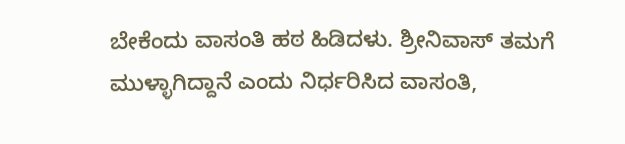ಬೇಕೆಂದು ವಾಸಂತಿ ಹಠ ಹಿಡಿದಳು. ಶ್ರೀನಿವಾಸ್ ತಮಗೆ ಮುಳ್ಳಾಗಿದ್ದಾನೆ ಎಂದು ನಿರ್ಧರಿಸಿದ ವಾಸಂತಿ,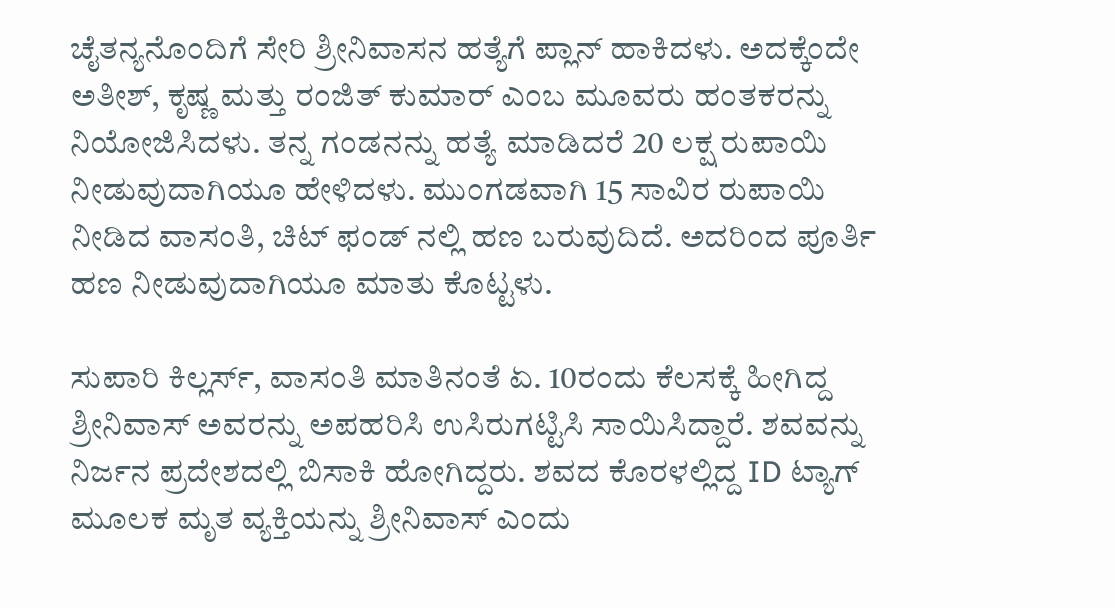ಚೈತನ್ಯನೊಂದಿಗೆ ಸೇರಿ ಶ್ರೀನಿವಾಸನ ಹತ್ಯೆಗೆ ಪ್ಲಾನ್ ಹಾಕಿದಳು. ಅದಕ್ಕೆಂದೇ ಅತೀಶ್, ಕೃಷ್ಣ ಮತ್ತು ರಂಜಿತ್ ಕುಮಾರ್ ಎಂಬ ಮೂವರು ಹಂತಕರನ್ನು ನಿಯೋಜಿಸಿದಳು. ತನ್ನ ಗಂಡನನ್ನು ಹತ್ಯೆ ಮಾಡಿದರೆ 20 ಲಕ್ಷ ರುಪಾಯಿ ನೀಡುವುದಾಗಿಯೂ ಹೇಳಿದಳು. ಮುಂಗಡವಾಗಿ 15 ಸಾವಿರ ರುಪಾಯಿ ನೀಡಿದ ವಾಸಂತಿ, ಚಿಟ್ ಫಂಡ್ ನಲ್ಲಿ ಹಣ ಬರುವುದಿದೆ. ಅದರಿಂದ ಪೂರ್ತಿ ಹಣ ನೀಡುವುದಾಗಿಯೂ ಮಾತು ಕೊಟ್ಟಳು.

ಸುಪಾರಿ ಕಿಲ್ಲರ್ಸ್, ವಾಸಂತಿ ಮಾತಿನಂತೆ ಏ. 10ರಂದು ಕೆಲಸಕ್ಕೆ ಹೀಗಿದ್ದ ಶ್ರೀನಿವಾಸ್ ಅವರನ್ನು ಅಪಹರಿಸಿ ಉಸಿರುಗಟ್ಟಿಸಿ ಸಾಯಿಸಿದ್ದಾರೆ. ಶವವನ್ನು ನಿರ್ಜನ ಪ್ರದೇಶದಲ್ಲಿ ಬಿಸಾಕಿ ಹೋಗಿದ್ದರು. ಶವದ ಕೊರಳಲ್ಲಿದ್ದ ID ಟ್ಯಾಗ್ ಮೂಲಕ ಮೃತ ವ್ಯಕ್ತಿಯನ್ನು ಶ್ರೀನಿವಾಸ್ ಎಂದು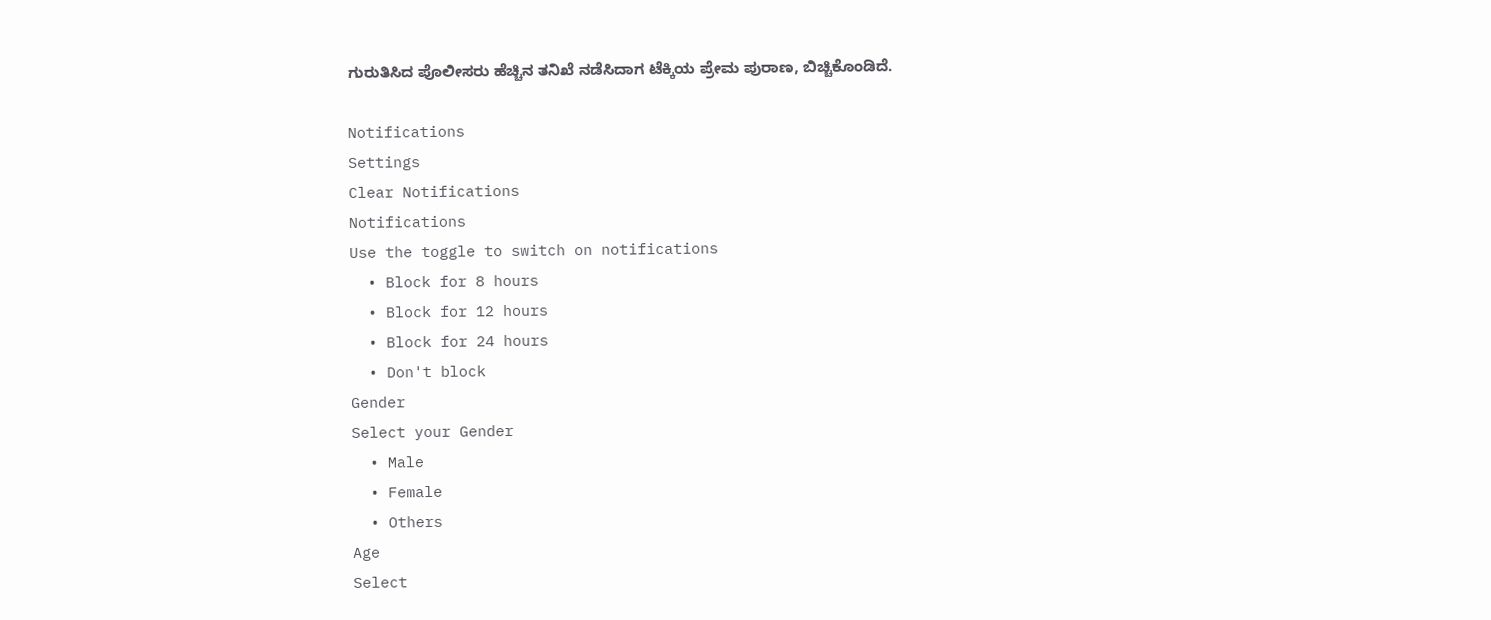ಗುರುತಿಸಿದ ಪೊಲೀಸರು ಹೆಚ್ಚಿನ ತನಿಖೆ ನಡೆಸಿದಾಗ ಟೆಕ್ಕಿಯ ಪ್ರೇಮ ಪುರಾಣ, ಬಿಚ್ಚಿಕೊಂಡಿದೆ.

Notifications
Settings
Clear Notifications
Notifications
Use the toggle to switch on notifications
  • Block for 8 hours
  • Block for 12 hours
  • Block for 24 hours
  • Don't block
Gender
Select your Gender
  • Male
  • Female
  • Others
Age
Select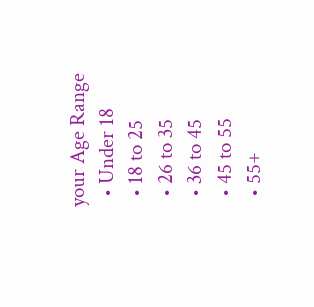your Age Range
  • Under 18
  • 18 to 25
  • 26 to 35
  • 36 to 45
  • 45 to 55
  • 55+